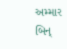અમ્માર બિન્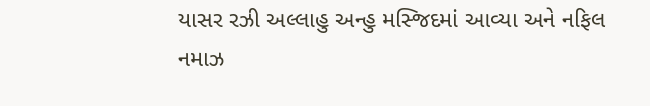યાસર રઝી અલ્લાહુ અન્હુ મસ્જિદમાં આવ્યા અને નફિલ નમાઝ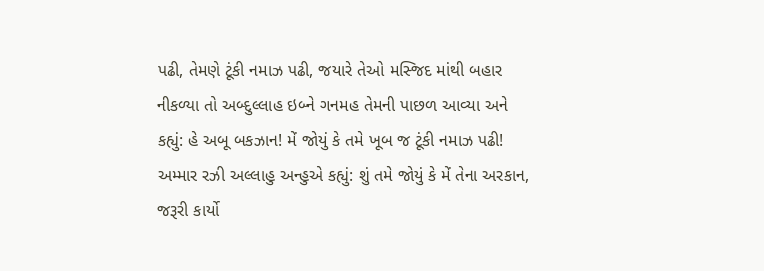પઢી, તેમણે ટૂંકી નમાઝ પઢી, જયારે તેઓ મસ્જિદ માંથી બહાર નીકળ્યા તો અબ્દુલ્લાહ ઇબ્ને ગનમહ તેમની પાછળ આવ્યા અને કહ્યું: હે અબૂ બકઝાન! મેં જોયું કે તમે ખૂબ જ ટૂંકી નમાઝ પઢી! અમ્માર રઝી અલ્લાહુ અન્હુએ કહ્યું: શું તમે જોયું કે મેં તેના અરકાન, જરૂરી કાર્યો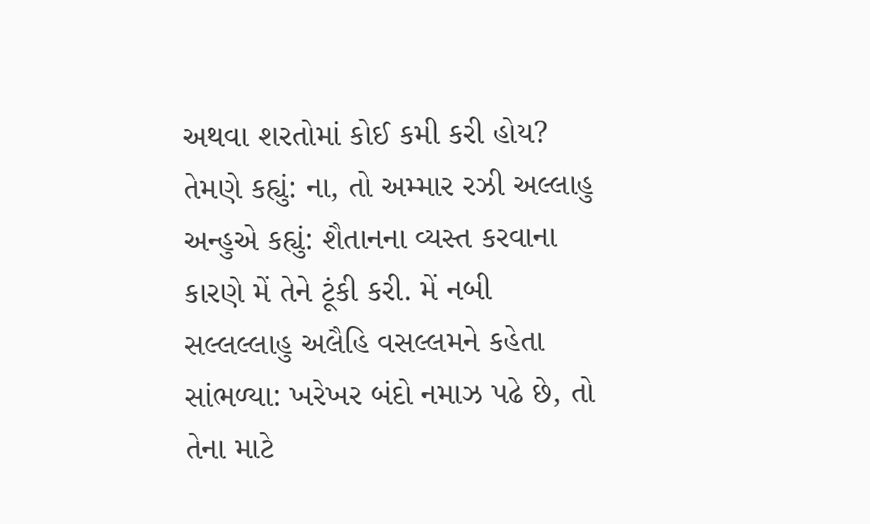અથવા શરતોમાં કોઈ કમી કરી હોય? તેમણે કહ્યું: ના, તો અમ્માર રઝી અલ્લાહુ અન્હુએ કહ્યું: શૈતાનના વ્યસ્ત કરવાના કારણે મેં તેને ટૂંકી કરી. મેં નબી સલ્લલ્લાહુ અલૈહિ વસલ્લમને કહેતા સાંભળ્યા: ખરેખર બંદો નમાઝ પઢે છે, તો તેના માટે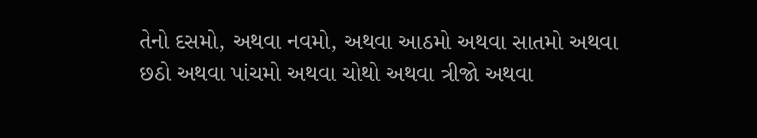તેનો દસમો, અથવા નવમો, અથવા આઠમો અથવા સાતમો અથવા છઠો અથવા પાંચમો અથવા ચોથો અથવા ત્રીજો અથવા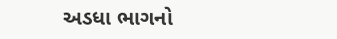અડધા ભાગનો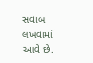સવાબ લખવામાં આવે છે.